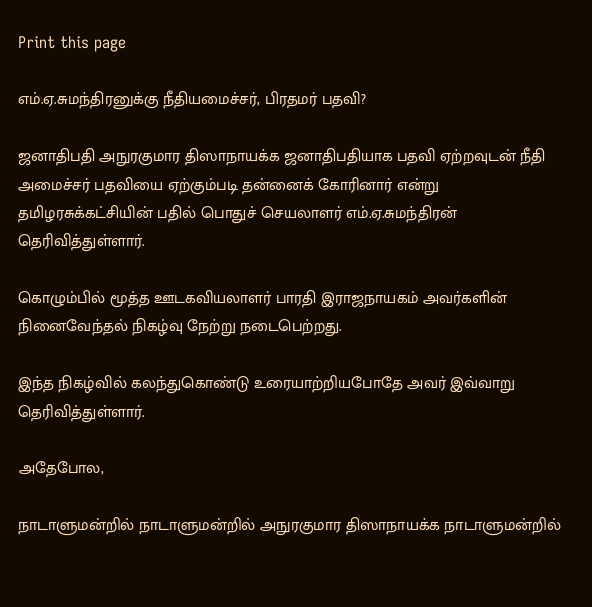Print this page

எம்.ஏ.சுமந்திரனுக்கு நீதியமைச்சர், பிரதமர் பதவி?

ஜனாதிபதி அநுரகுமார திஸாநாயக்க ஜனாதிபதியாக பதவி ஏற்றவுடன் நீதி அமைச்சர் பதவியை ஏற்கும்படி தன்னைக் கோரினார் என்று தமிழரசுக்கட்சியின் பதில் பொதுச் செயலாளர் எம்.ஏ.சுமந்திரன் தெரிவித்துள்ளார்.

கொழும்பில் மூத்த ஊடகவியலாளர் பாரதி இராஜநாயகம் அவர்களின் நினைவேந்தல் நிகழ்வு நேற்று நடைபெற்றது.

இந்த நிகழ்வில் கலந்துகொண்டு உரையாற்றியபோதே அவர் இவ்வாறு தெரிவித்துள்ளார்.

அதேபோல,

நாடாளுமன்றில் நாடாளுமன்றில் அநுரகுமார திஸாநாயக்க நாடாளுமன்றில்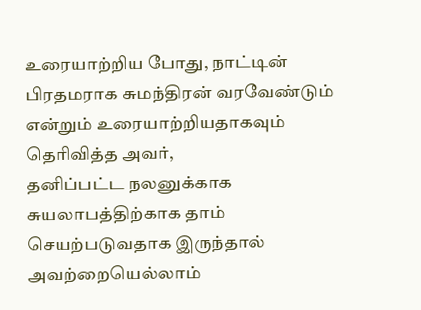உரையாற்றிய போது, நாட்டின் பிரதமராக சுமந்திரன் வரவேண்டும் என்றும் உரையாற்றியதாகவும் தெரிவித்த அவர்,
தனிப்பட்ட நலனுக்காக சுயலாபத்திற்காக தாம் செயற்படுவதாக இருந்தால் அவற்றையெல்லாம்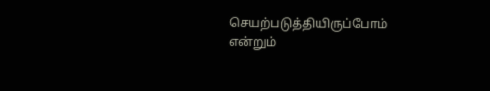செயற்படுத்தியிருப்போம் என்றும்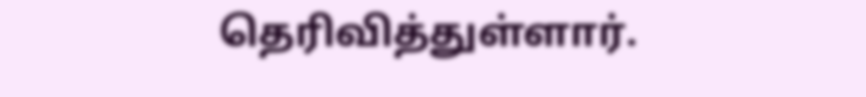தெரிவித்துள்ளார்.